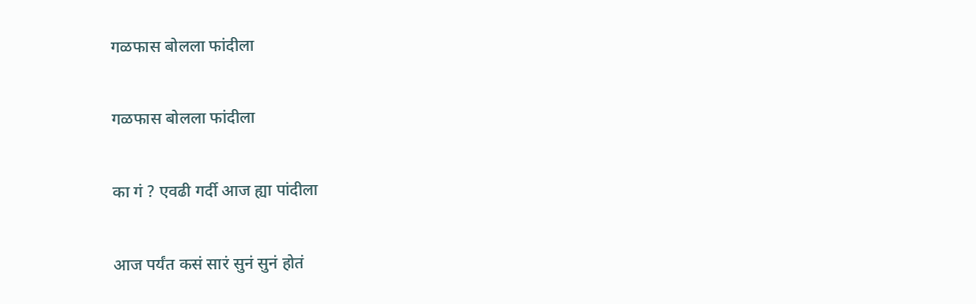गळफास बोलला फांदीला

गळफास बोलला फांदीला

का गं ? एवढी गर्दी आज ह्या पांदीला

आज पर्यंत कसं सारं सुनं सुनं होतं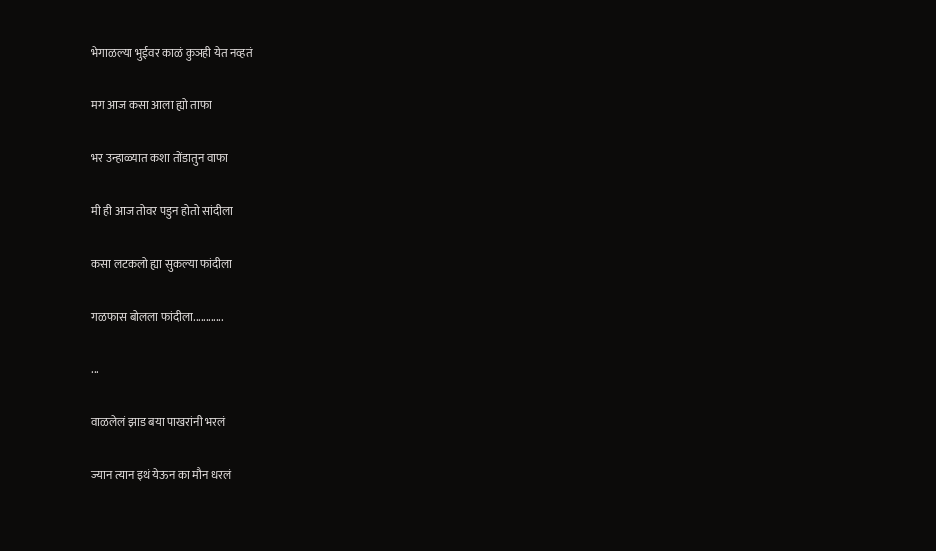भेगाळल्या भुईवर काळं कुञही येत नव्हतं

मग आज कसा आला ह्यो ताफा

भर उन्हाळ्यात कशा तोंडातुन वाफा

मी ही आज तोवर पडुन होतो सांदीला

कसा लटकलो ह्या सुकल्या फांदीला

गळफास बोलला फांदीला............

...

वाळलेलं झाड बया पाखरांनी भरलं

ज्यान त्यान इथं येऊन का मौन धरलं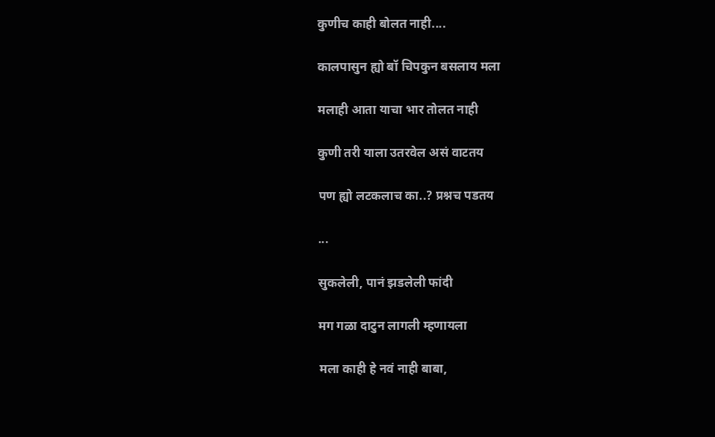कुणीच काही बोलत नाही....

कालपासुन ह्यो बॉ चिपकुन बसलाय मला

मलाही आता याचा भार तोलत नाही

कुणी तरी याला उतरवेल असं वाटतय

पण ह्यो लटकलाच का..? प्रश्नच पडतय

...

सुकलेली, पानं झडलेली फांदी

मग गळा दाटुन लागली म्हणायला

मला काही हे नवं नाही बाबा,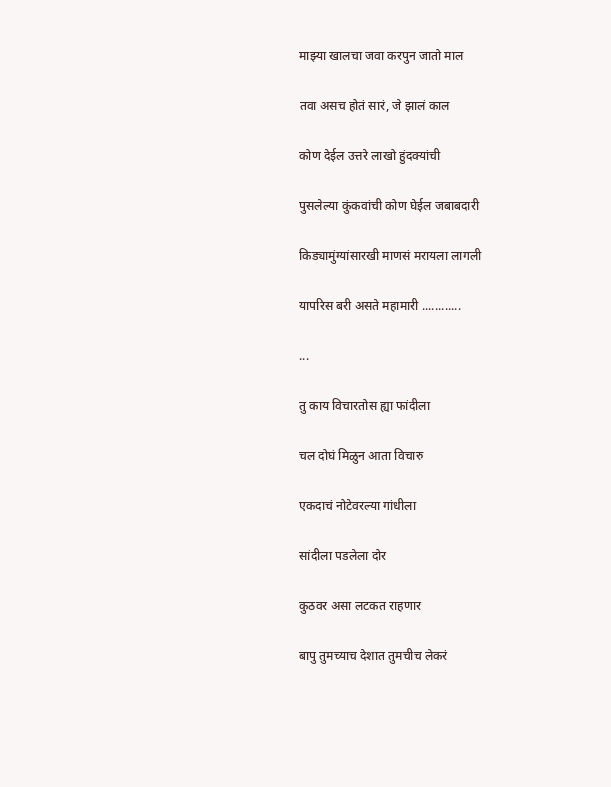माझ्या खालचा जवा करपुन जातो माल

तवा असच होतं सारं, जे झालं काल

कोण देईल उत्तरे लाखो हुंदक्यांची

पुसलेल्या कुंकवांची कोण घेईल जबाबदारी

किड्यामुंग्यांसारखी माणसं मरायला लागली

यापरिस बरी असते महामारी ............

...

तु काय विचारतोस ह्या फांदीला

चल दोघं मिळुन आता विचारु

एकदाचं नोटेवरल्या गांधीला

सांदीला पडलेला दोर

कुठवर असा लटकत राहणार

बापु तुमच्याच देशात तुमचीच लेकरं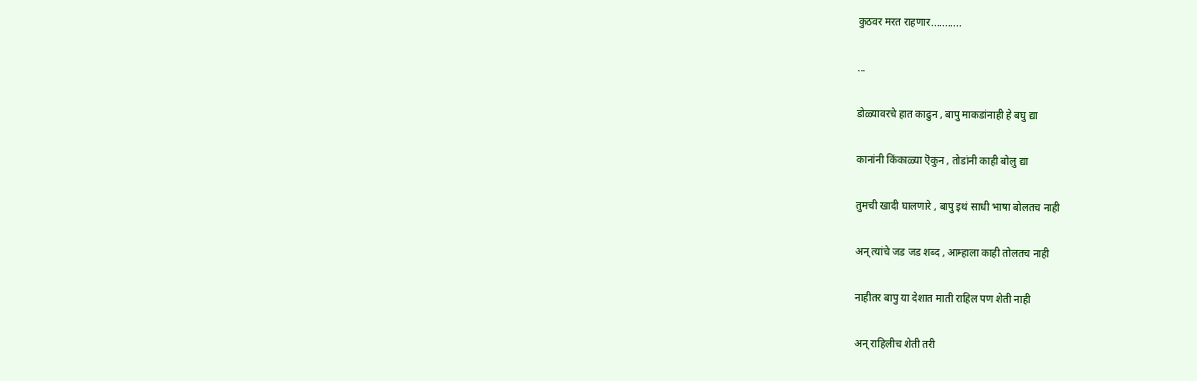कुठवर मरत राहणार...........

...

डोळ्यावरचे हात काढुन , बापु माकडांनाही हे बघु द्या

कानांनी किंकाळ्या ऎकुन , तोडांनी काही बोलु द्या

तुमची खादी घालणारे , बापु इथं साधी भाषा बोलतच नाही

अन् त्यांचे जड जड शब्द , आम्हाला काही तोलतच नाही

नाहीतर बापु या देशात माती राहिल पण शेती नाही

अन् राहिलीच शेती तरी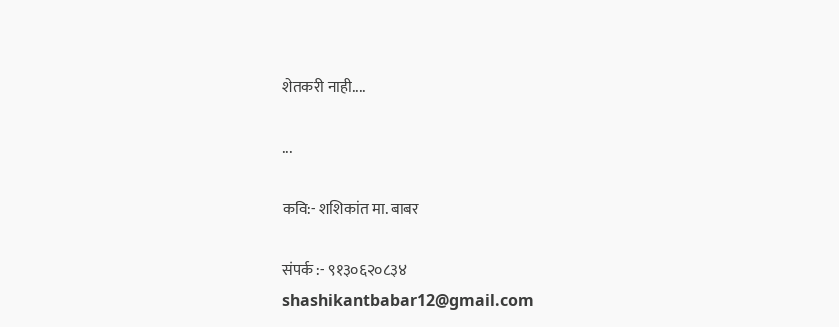शेतकरी नाही....

...

कवि:- शशिकांत मा. बाबर

संपर्क :- ९१३०६२०८३४
shashikantbabar12@gmail.com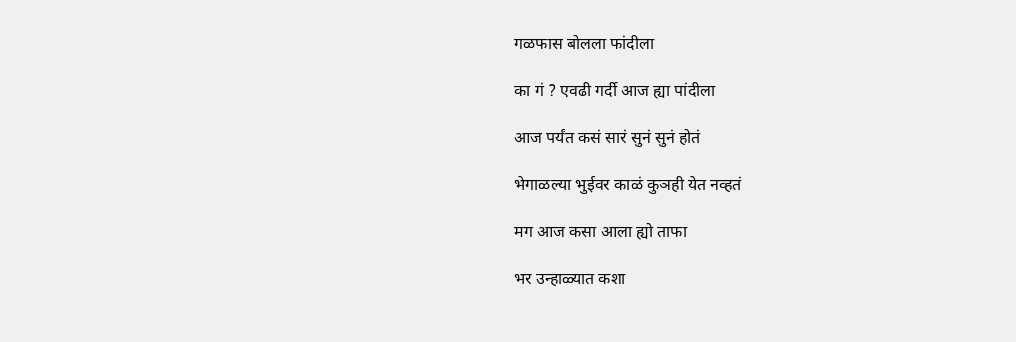गळफास बोलला फांदीला

का गं ? एवढी गर्दी आज ह्या पांदीला

आज पर्यंत कसं सारं सुनं सुनं होतं

भेगाळल्या भुईवर काळं कुञही येत नव्हतं

मग आज कसा आला ह्यो ताफा

भर उन्हाळ्यात कशा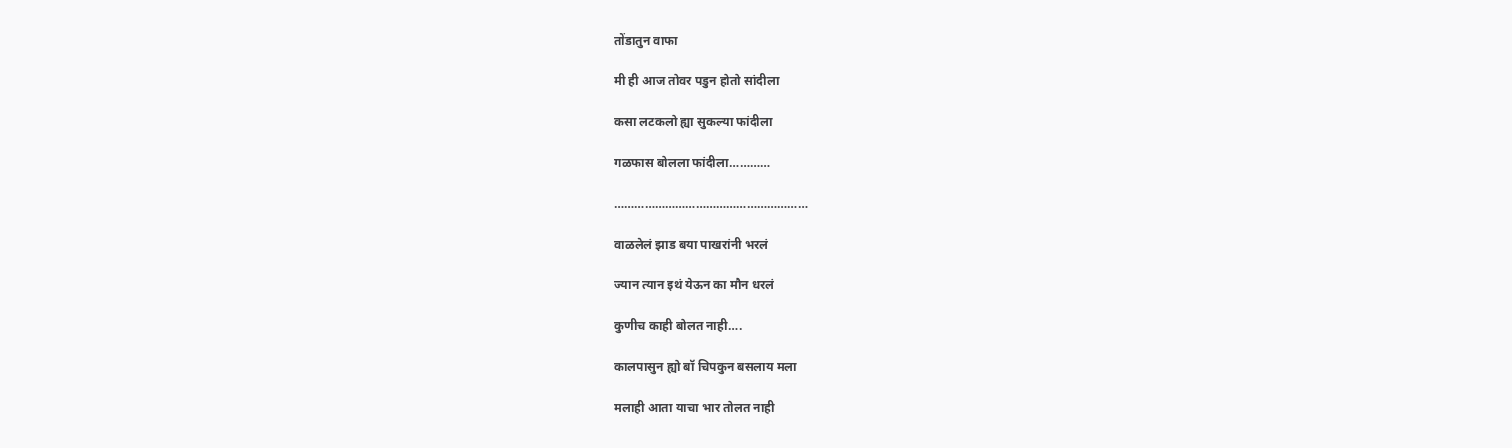तोंडातुन वाफा

मी ही आज तोवर पडुन होतो सांदीला

कसा लटकलो ह्या सुकल्या फांदीला

गळफास बोलला फांदीला…………

…………………………………………………

वाळलेलं झाड बया पाखरांनी भरलं

ज्यान त्यान इथं येऊन का मौन धरलं

कुणीच काही बोलत नाही….

कालपासुन ह्यो बॉ चिपकुन बसलाय मला

मलाही आता याचा भार तोलत नाही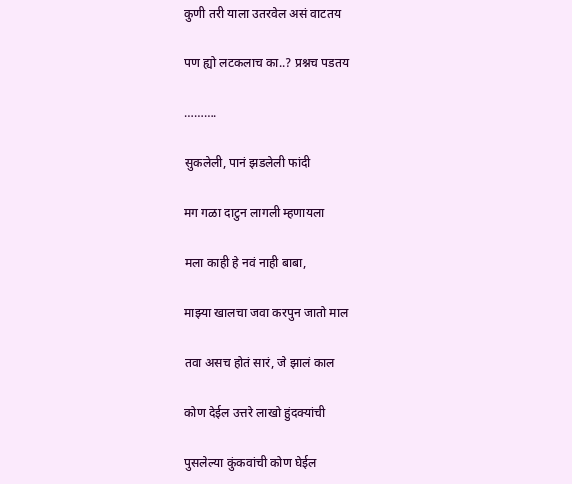कुणी तरी याला उतरवेल असं वाटतय

पण ह्यो लटकलाच का..? प्रश्नच पडतय

……….

सुकलेली, पानं झडलेली फांदी

मग गळा दाटुन लागली म्हणायला

मला काही हे नवं नाही बाबा,

माझ्या खालचा जवा करपुन जातो माल

तवा असच होतं सारं, जे झालं काल

कोण देईल उत्तरे लाखो हुंदक्यांची

पुसलेल्या कुंकवांची कोण घेईल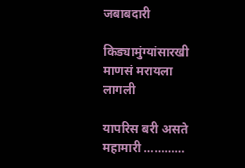जबाबदारी

किड्यामुंग्यांसारखी माणसं मरायला लागली

यापरिस बरी असते महामारी …………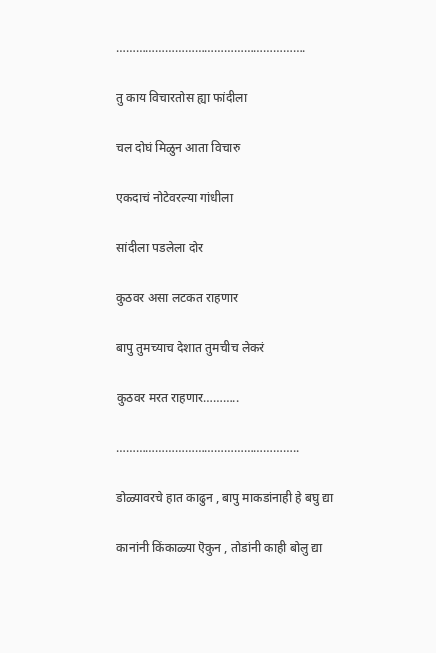………………………………………………….

तु काय विचारतोस ह्या फांदीला

चल दोघं मिळुन आता विचारु

एकदाचं नोटेवरल्या गांधीला

सांदीला पडलेला दोर

कुठवर असा लटकत राहणार

बापु तुमच्याच देशात तुमचीच लेकरं

कुठवर मरत राहणार………..

………………………………………………..

डोळ्यावरचे हात काढुन , बापु माकडांनाही हे बघु द्या

कानांनी किंकाळ्या ऎकुन , तोडांनी काही बोलु द्या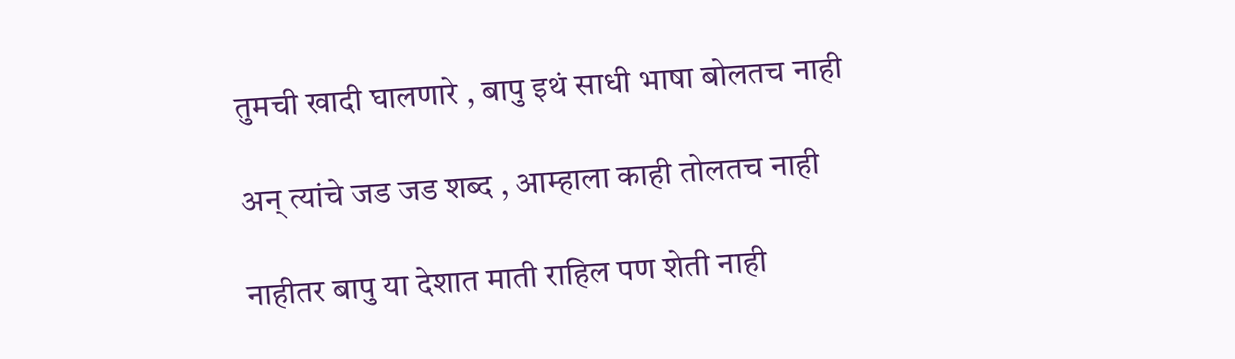तुमची खादी घालणारे , बापु इथं साधी भाषा बोलतच नाही

अन् त्यांचे जड जड शब्द , आम्हाला काही तोलतच नाही

नाहीतर बापु या देशात माती राहिल पण शेती नाही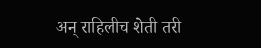अन् राहिलीच शेती तरी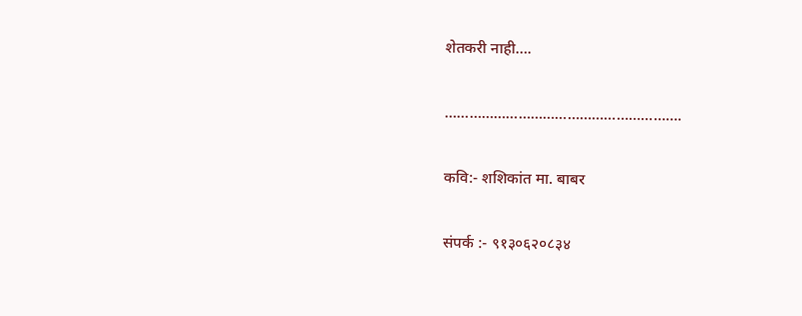शेतकरी नाही….

………………………………………………….

कवि:- शशिकांत मा. बाबर

संपर्क :- ९१३०६२०८३४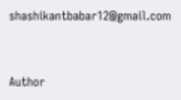shashikantbabar12@gmail.com


Author